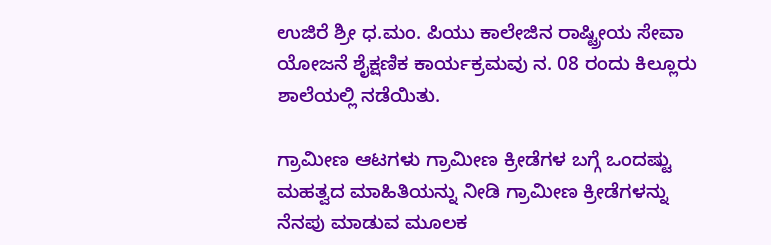ಉಜಿರೆ ಶ್ರೀ ಧ.ಮಂ. ಪಿಯು ಕಾಲೇಜಿನ ರಾಷ್ಟ್ರೀಯ ಸೇವಾ ಯೋಜನೆ ಶೈಕ್ಷಣಿಕ ಕಾರ್ಯಕ್ರಮವು ನ. 08 ರಂದು ಕಿಲ್ಲೂರು ಶಾಲೆಯಲ್ಲಿ ನಡೆಯಿತು.

ಗ್ರಾಮೀಣ ಆಟಗಳು ಗ್ರಾಮೀಣ ಕ್ರೀಡೆಗಳ ಬಗ್ಗೆ ಒಂದಷ್ಟು ಮಹತ್ವದ ಮಾಹಿತಿಯನ್ನು ನೀಡಿ ಗ್ರಾಮೀಣ ಕ್ರೀಡೆಗಳನ್ನು ನೆನಪು ಮಾಡುವ ಮೂಲಕ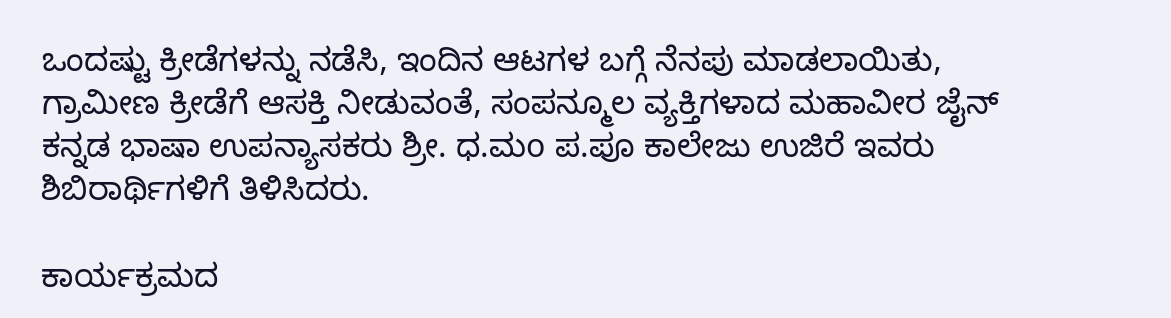ಒಂದಷ್ಟು ಕ್ರೀಡೆಗಳನ್ನು ನಡೆಸಿ, ಇಂದಿನ ಆಟಗಳ ಬಗ್ಗೆ ನೆನಪು ಮಾಡಲಾಯಿತು, ಗ್ರಾಮೀಣ ಕ್ರೀಡೆಗೆ ಆಸಕ್ತಿ ನೀಡುವಂತೆ, ಸಂಪನ್ಮೂಲ ವ್ಯಕ್ತಿಗಳಾದ ಮಹಾವೀರ ಜೈನ್ ಕನ್ನಡ ಭಾಷಾ ಉಪನ್ಯಾಸಕರು ಶ್ರೀ. ಧ.ಮo ಪ.ಪೂ ಕಾಲೇಜು ಉಜಿರೆ ಇವರು ಶಿಬಿರಾರ್ಥಿಗಳಿಗೆ ತಿಳಿಸಿದರು.

ಕಾರ್ಯಕ್ರಮದ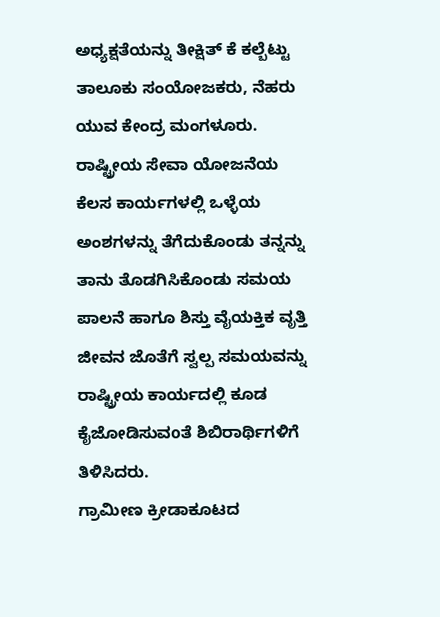ಅಧ್ಯಕ್ಷತೆಯನ್ನು ತೀಕ್ಷಿತ್ ಕೆ ಕಲ್ಬೆಟ್ಟು ತಾಲೂಕು ಸಂಯೋಜಕರು, ನೆಹರು ಯುವ ಕೇಂದ್ರ ಮಂಗಳೂರು.
ರಾಷ್ಟ್ರೀಯ ಸೇವಾ ಯೋಜನೆಯ ಕೆಲಸ ಕಾರ್ಯಗಳಲ್ಲಿ ಒಳ್ಳೆಯ ಅಂಶಗಳನ್ನು ತೆಗೆದುಕೊಂಡು ತನ್ನನ್ನು ತಾನು ತೊಡಗಿಸಿಕೊಂಡು ಸಮಯ ಪಾಲನೆ ಹಾಗೂ ಶಿಸ್ತು ವೈಯಕ್ತಿಕ ವೃತ್ತಿ ಜೀವನ ಜೊತೆಗೆ ಸ್ವಲ್ಪ ಸಮಯವನ್ನು ರಾಷ್ಟ್ರೀಯ ಕಾರ್ಯದಲ್ಲಿ ಕೂಡ ಕೈಜೋಡಿಸುವoತೆ ಶಿಬಿರಾರ್ಥಿಗಳಿಗೆ ತಿಳಿಸಿದರು.
ಗ್ರಾಮೀಣ ಕ್ರೀಡಾಕೂಟದ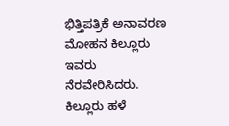ಭಿತ್ತಿಪತ್ರಿಕೆ ಅನಾವರಣ ಮೋಹನ ಕಿಲ್ಲೂರು ಇವರು ನೆರವೇರಿಸಿದರು. ಕಿಲ್ಲೂರು ಹಳೆ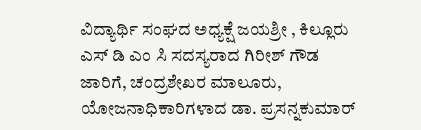ವಿದ್ಯಾರ್ಥಿ ಸಂಘದ ಅಧ್ಯಕ್ಷೆ ಜಯಶ್ರೀ , ಕಿಲ್ಲೂರು ಎಸ್ ಡಿ ಎಂ ಸಿ ಸದಸ್ಯರಾದ ಗಿರೀಶ್ ಗೌಡ ಜಾರಿಗೆ, ಚಂದ್ರಶೇಖರ ಮಾಲೂರು,
ಯೋಜನಾಧಿಕಾರಿಗಳಾದ ಡಾ. ಪ್ರಸನ್ನಕುಮಾರ್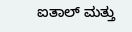ಐತಾಲ್ ಮತ್ತು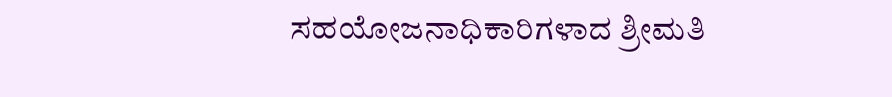ಸಹಯೋಜನಾಧಿಕಾರಿಗಳಾದ ಶ್ರೀಮತಿ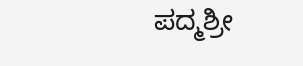ಪದ್ಮಶ್ರೀ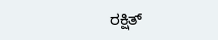ರಕ್ಷಿತ್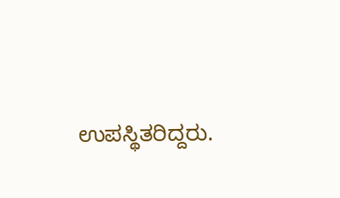ಉಪಸ್ಥಿತರಿದ್ದರು.